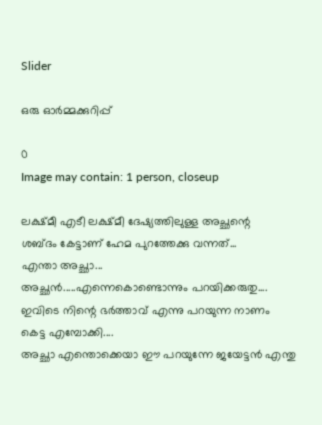Slider

ഒരു ഓർമ്മക്കുറിപ്പ്

0
Image may contain: 1 person, closeup

ലക്ഷ്മീ എടീ ലക്ഷ്മീ ദേഷ്യത്തിലുള്ള അച്ഛന്റെ
ശബ്ദം കേട്ടാണ് ഹേമ പുറത്തേക്കു വന്നത്...
എന്താ അച്ഛാ...
അച്ഛൻ.....എന്നെകൊണ്ടൊന്നും പറയിക്കരുതു....
ഇവിടെ നിന്റെ ഭർത്താവ് എന്നു പറയുന്ന നാണം കെട്ട എമ്പോക്കി....
അച്ഛാ എന്തൊക്കെയാ ഈ പറയുന്നേ ജയേട്ടൻ എന്തു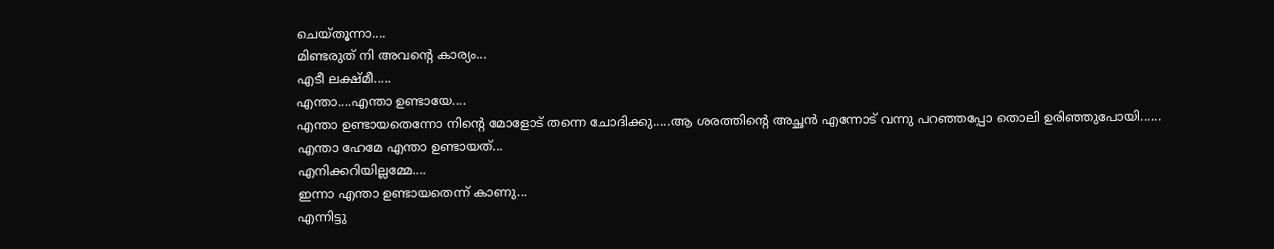ചെയ്തൂന്നാ....
മിണ്ടരുത് നി അവന്റെ കാര്യം...
എടീ ലക്ഷ്മീ.....
എന്താ....എന്താ ഉണ്ടായേ....
എന്താ ഉണ്ടായതെന്നോ നിന്റെ മോളോട് തന്നെ ചോദിക്കു.....ആ ശരത്തിന്റെ അച്ഛൻ എന്നോട് വന്നു പറഞ്ഞപ്പോ തൊലി ഉരിഞ്ഞുപോയി......
എന്താ ഹേമേ എന്താ ഉണ്ടായത്...
എനിക്കറിയില്ലമ്മേ....
ഇന്നാ എന്താ ഉണ്ടായതെന്ന് കാണു...
എന്നിട്ടു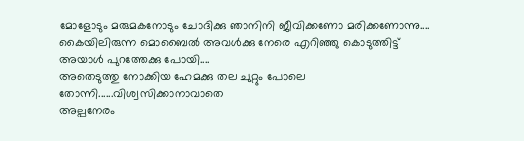മോളോടും മരുമകനോടും ചോദിക്കു ഞാനിനി ജീവിക്കണോ മരിക്കണോന്നു....
കൈയിലിരുന്ന മൊബൈൽ അവൾക്കു നേരെ എറിഞ്ഞു കൊടുത്തിട്ട് അയാൾ പുറത്തേക്കു പോയി....
അതെടുത്തു നോക്കിയ ഹേമക്കു തല ചുറ്റും പോലെ തോന്നി......വിശ്വസിക്കാനാവാതെ
അല്പനേരം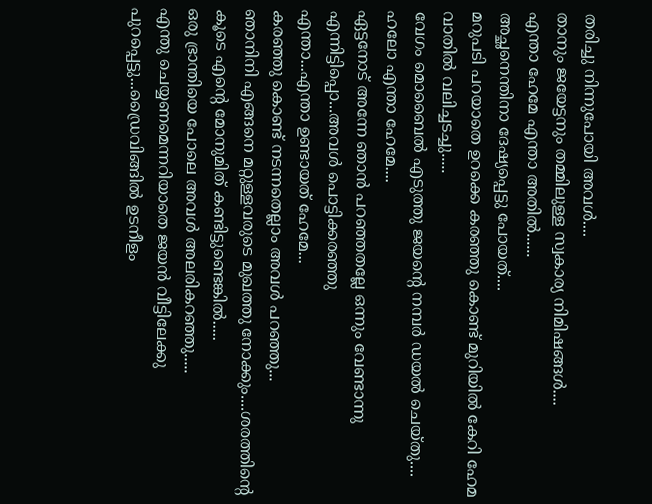തരിച്ചു നിന്നുപോയി അവൾ....
താനും ജയേട്ടനും തമ്മിലുള്ള സ്വകാര്യ നിമിഷങ്ങൾ....
എന്താ ഹേമേ എന്താ അതിൽ......
അച്ഛനെന്തിനാ ദേഷ്യപ്പെട്ടു പോയത്....
മറുപടി പറയാതെ ഉറക്കെ കരഞ്ഞു കൊണ്ട് മുറിയിൽ കേറി ഹേമ വാതിൽ വലിച്ചടച്ചു.....
വേഗം മൊബൈൽ എടുത്തു ജയന്റെ നമ്പർ ഡയൽ ചെയ്തു....
ഹലോ എന്താ ഹേമേ....
ഏട്ടനോട് അന്നേ ഞാൻ പറഞ്ഞതല്ലേ ഒന്നും വേണ്ടാന്നു എന്നിട്ടിപ്പൊ...അവൾ പൊട്ടിക്കരഞ്ഞു
എന്താ...എന്താ ഉണ്ടായത് ഹേമേ...
കരഞ്ഞു കൊണ്ട് നടന്നതെല്ലാം അവൾ പറഞ്ഞു...
ഞാനിനി എങ്ങനെ മറ്റുള്ളവരുടെ മുഖത്തു നോക്കും....ശരത്തിന്റെ കൂടെ എന്റെ മോനുമിത് കണ്ടിട്ടുണ്ടെങ്കിൽ.....
ഒരു ഭ്രാന്തിയെ പോലെ അവൾ അലരികറഞ്ഞു.....
എന്തു ചെയ്യണമെന്നറിയാതെ ജയൻ വീട്ടിലേക്കു പുറപ്പെട്ടു...ഡ്രൈവിങ്ങിൽ ഉടനീളം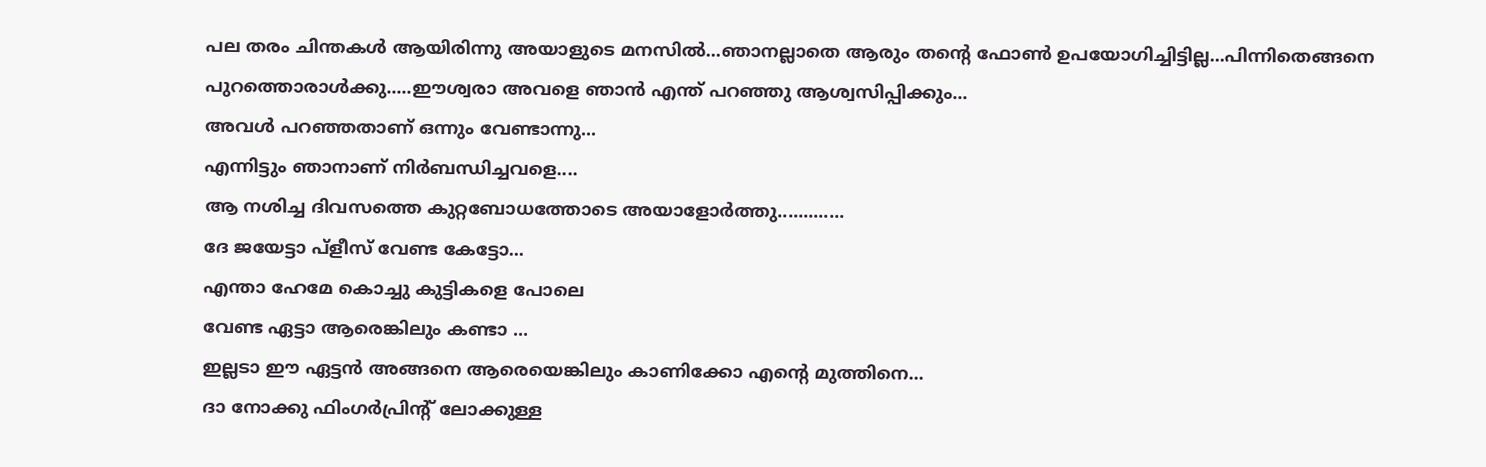പല തരം ചിന്തകൾ ആയിരിന്നു അയാളുടെ മനസിൽ...ഞാനല്ലാതെ ആരും തന്റെ ഫോൺ ഉപയോഗിച്ചിട്ടില്ല...പിന്നിതെങ്ങനെ പുറത്തൊരാൾക്കു.....ഈശ്വരാ അവളെ ഞാൻ എന്ത് പറഞ്ഞു ആശ്വസിപ്പിക്കും...
അവൾ പറഞ്ഞതാണ് ഒന്നും വേണ്ടാന്നു...
എന്നിട്ടും ഞാനാണ് നിർബന്ധിച്ചവളെ....
ആ നശിച്ച ദിവസത്തെ കുറ്റബോധത്തോടെ അയാളോർത്തു.............
ദേ ജയേട്ടാ പ്ളീസ് വേണ്ട കേട്ടോ...
എന്താ ഹേമേ കൊച്ചു കുട്ടികളെ പോലെ
വേണ്ട ഏട്ടാ ആരെങ്കിലും കണ്ടാ ...
ഇല്ലടാ ഈ ഏട്ടൻ അങ്ങനെ ആരെയെങ്കിലും കാണിക്കോ എന്റെ മുത്തിനെ...
ദാ നോക്കു ഫിംഗർപ്രിന്റ് ലോക്കുള്ള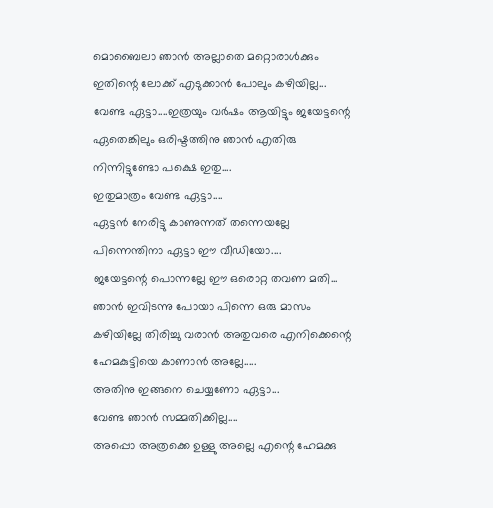മൊബൈലാ ഞാൻ അല്ലാതെ മറ്റൊരാൾക്കും ഇതിന്റെ ലോക്ക് എടുക്കാൻ പോലും കഴിയില്ല...
വേണ്ട ഏട്ടാ....ഇത്രയും വർഷം ആയിട്ടും ജയേട്ടന്റെ ഏതെങ്കിലും ഒരിഷ്ടത്തിനു ഞാൻ എതിരു നിന്നിട്ടുണ്ടോ പക്ഷെ ഇതു....
ഇതുമാത്രം വേണ്ട ഏട്ടാ....
ഏട്ടൻ നേരിട്ടു കാണുന്നത് തന്നെയല്ലേ
പിന്നെന്തിനാ ഏട്ടാ ഈ വീഡിയോ....
ജയേട്ടന്റെ പൊന്നല്ലേ ഈ ഒരൊറ്റ തവണ മതി...
ഞാൻ ഇവിടന്നു പോയാ പിന്നെ ഒരു മാസം കഴിയില്ലേ തിരിച്ചു വരാൻ അതുവരെ എനിക്കെന്റെ ഹേമകുട്ടിയെ കാണാൻ അല്ലേ.....
അതിനു ഇങ്ങനെ ചെയ്യണോ ഏട്ടാ...
വേണ്ട ഞാൻ സമ്മതിക്കില്ല....
അപ്പൊ അത്രക്കെ ഉള്ളു അല്ലെ എന്റെ ഹേമക്കു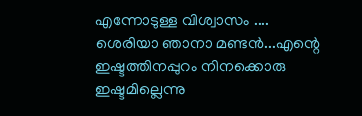എന്നോടുള്ള വിശ്വാസം ....
ശെരിയാ ഞാനാ മണ്ടൻ...എന്റെ ഇഷ്ടത്തിനപ്പുറം നിനക്കൊരു ഇഷ്ടമില്ലെന്നു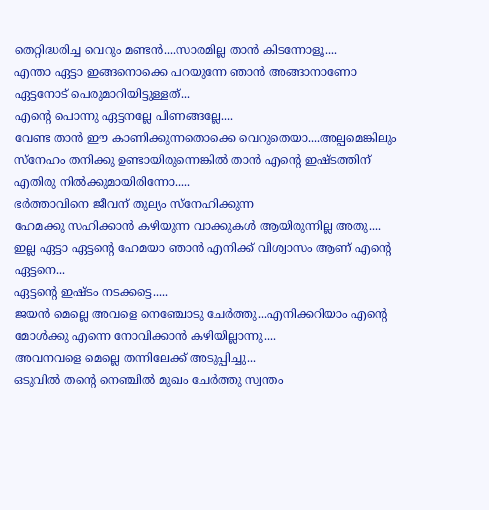തെറ്റിദ്ധരിച്ച വെറും മണ്ടൻ....സാരമില്ല താൻ കിടന്നോളൂ....
എന്താ ഏട്ടാ ഇങ്ങനൊക്കെ പറയുന്നേ ഞാൻ അങ്ങാനാണോ ഏട്ടനോട് പെരുമാറിയിട്ടുള്ളത്...
എന്റെ പൊന്നു ഏട്ടനല്ലേ പിണങ്ങല്ലേ....
വേണ്ട താൻ ഈ കാണിക്കുന്നതൊക്കെ വെറുതെയാ....അല്പമെങ്കിലും സ്നേഹം തനിക്കു ഉണ്ടായിരുന്നെങ്കിൽ താൻ എന്റെ ഇഷ്ടത്തിന് എതിരു നിൽക്കുമായിരിന്നോ.....
ഭർത്താവിനെ ജീവന് തുല്യം സ്നേഹിക്കുന്ന
ഹേമക്കു സഹിക്കാൻ കഴിയുന്ന വാക്കുകൾ ആയിരുന്നില്ല അതു....
ഇല്ല ഏട്ടാ ഏട്ടന്റെ ഹേമയാ ഞാൻ എനിക്ക് വിശ്വാസം ആണ് എന്റെ ഏട്ടനെ...
ഏട്ടന്റെ ഇഷ്ടം നടക്കട്ടെ.....
ജയൻ മെല്ലെ അവളെ നെഞ്ചോടു ചേർത്തു...എനിക്കറിയാം എന്റെ മോൾക്കു എന്നെ നോവിക്കാൻ കഴിയില്ലാന്നു....
അവനവളെ മെല്ലെ തന്നിലേക്ക് അടുപ്പിച്ചു...
ഒടുവിൽ തന്റെ നെഞ്ചിൽ മുഖം ചേർത്തു സ്വന്തം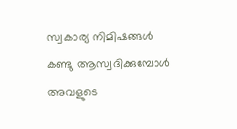സ്വകാര്യ നിമിഷങ്ങൾ കണ്ടു ആസ്വദിക്കുമ്പോൾ അവളുടെ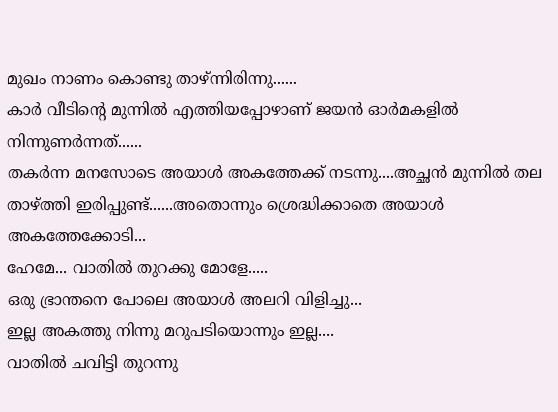മുഖം നാണം കൊണ്ടു താഴ്ന്നിരിന്നു......
കാർ വീടിന്റെ മുന്നിൽ എത്തിയപ്പോഴാണ് ജയൻ ഓർമകളിൽ നിന്നുണർന്നത്......
തകർന്ന മനസോടെ അയാൾ അകത്തേക്ക് നടന്നു....അച്ഛൻ മുന്നിൽ തല താഴ്ത്തി ഇരിപ്പുണ്ട്......അതൊന്നും ശ്രെദ്ധിക്കാതെ അയാൾ അകത്തേക്കോടി...
ഹേമേ... വാതിൽ തുറക്കു മോളേ.....
ഒരു ഭ്രാന്തനെ പോലെ അയാൾ അലറി വിളിച്ചു...
ഇല്ല അകത്തു നിന്നു മറുപടിയൊന്നും ഇല്ല....
വാതിൽ ചവിട്ടി തുറന്നു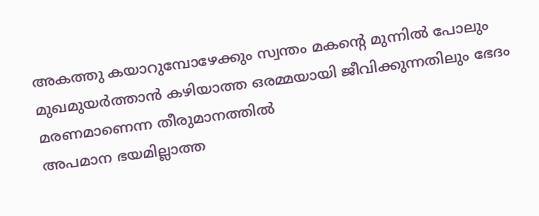അകത്തു കയാറുമ്പോഴേക്കും സ്വന്തം മകന്റെ മുന്നിൽ പോലും മുഖമുയർത്താൻ കഴിയാത്ത ഒരമ്മയായി ജീവിക്കുന്നതിലും ഭേദം മരണമാണെന്ന തീരുമാനത്തിൽ
അപമാന ഭയമില്ലാത്ത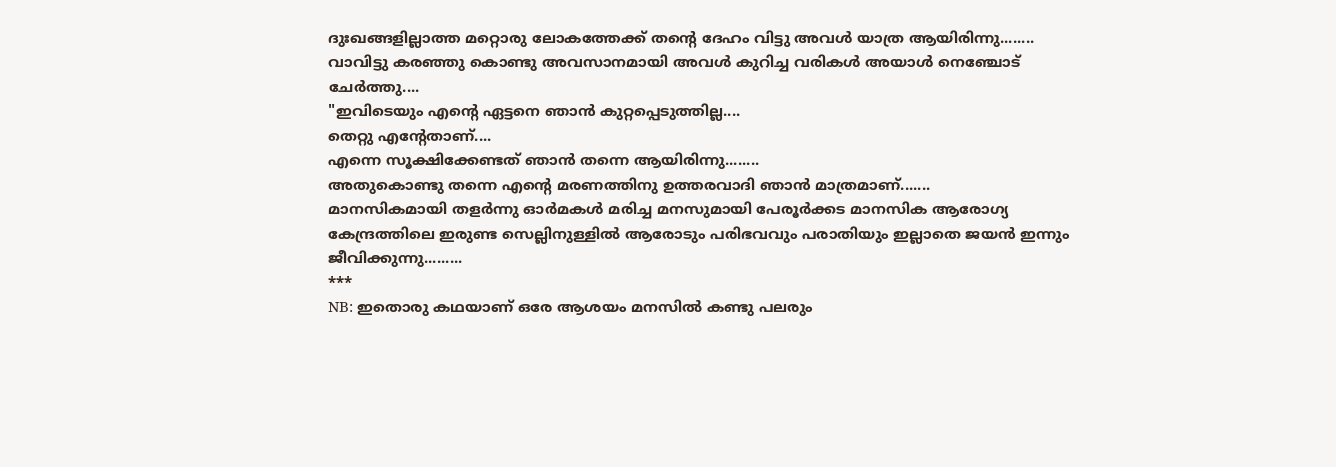ദുഃഖങ്ങളില്ലാത്ത മറ്റൊരു ലോകത്തേക്ക് തന്റെ ദേഹം വിട്ടു അവൾ യാത്ര ആയിരിന്നു........
വാവിട്ടു കരഞ്ഞു കൊണ്ടു അവസാനമായി അവൾ കുറിച്ച വരികൾ അയാൾ നെഞ്ചോട് ചേർത്തു....
"ഇവിടെയും എന്റെ ഏട്ടനെ ഞാൻ കുറ്റപ്പെടുത്തില്ല....
തെറ്റു എന്റേതാണ്....
എന്നെ സൂക്ഷിക്കേണ്ടത് ഞാൻ തന്നെ ആയിരിന്നു........
അതുകൊണ്ടു തന്നെ എന്റെ മരണത്തിനു ഉത്തരവാദി ഞാൻ മാത്രമാണ്.......
മാനസികമായി തളർന്നു ഓർമകൾ മരിച്ച മനസുമായി പേരൂർക്കട മാനസിക ആരോഗ്യ കേന്ദ്രത്തിലെ ഇരുണ്ട സെല്ലിനുള്ളിൽ ആരോടും പരിഭവവും പരാതിയും ഇല്ലാതെ ജയൻ ഇന്നും ജീവിക്കുന്നു.........
***
NB: ഇതൊരു കഥയാണ് ഒരേ ആശയം മനസിൽ കണ്ടു പലരും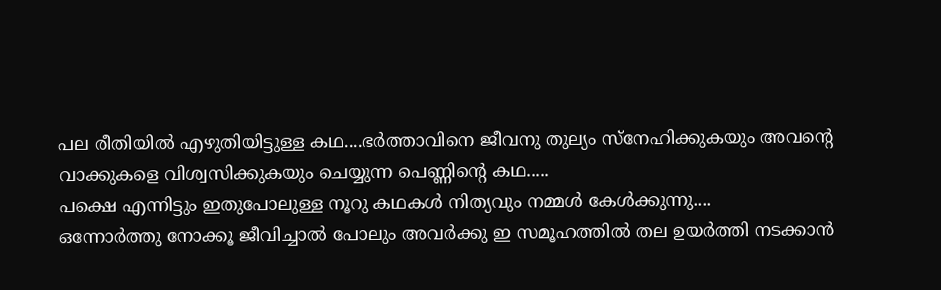പല രീതിയിൽ എഴുതിയിട്ടുള്ള കഥ....ഭർത്താവിനെ ജീവനു തുല്യം സ്നേഹിക്കുകയും അവന്റെ വാക്കുകളെ വിശ്വസിക്കുകയും ചെയ്യുന്ന പെണ്ണിന്റെ കഥ.....
പക്ഷെ എന്നിട്ടും ഇതുപോലുള്ള നൂറു കഥകൾ നിത്യവും നമ്മൾ കേൾക്കുന്നു....
ഒന്നോർത്തു നോക്കൂ ജീവിച്ചാൽ പോലും അവർക്കു ഇ സമൂഹത്തിൽ തല ഉയർത്തി നടക്കാൻ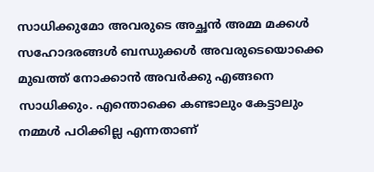സാധിക്കുമോ അവരുടെ അച്ഛൻ അമ്മ മക്കൾ സഹോദരങ്ങൾ ബന്ധുക്കൾ അവരുടെയൊക്കെ മുഖത്ത് നോക്കാൻ അവർക്കു എങ്ങനെ സാധിക്കും. എന്തൊക്കെ കണ്ടാലും കേട്ടാലും നമ്മൾ പഠിക്കില്ല എന്നതാണ്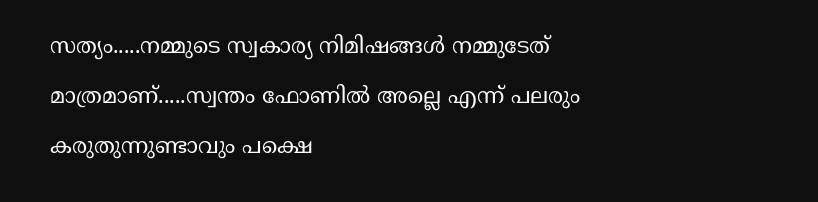സത്യം.....നമ്മുടെ സ്വകാര്യ നിമിഷങ്ങൾ നമ്മുടേത് മാത്രമാണ്.....സ്വന്തം ഫോണിൽ അല്ലെ എന്ന് പലരും കരുതുന്നുണ്ടാവും പക്ഷെ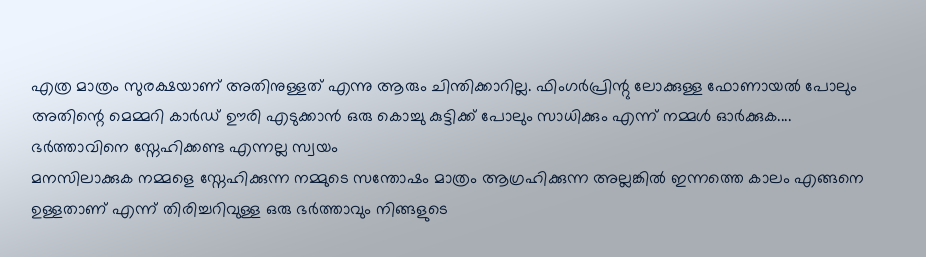എത്ര മാത്രം സുരക്ഷയാണ് അതിനുള്ളത് എന്നു ആരും ചിന്തിക്കാറില്ല. ഫിംഗർപ്രിന്റു ലോക്കുള്ള ഫോണായൽ പോലും അതിന്റെ മെമ്മറി കാർഡ് ഊരി എടുക്കാൻ ഒരു കൊച്ചു കുട്ടിക്ക് പോലും സാധിക്കും എന്ന് നമ്മൾ ഓർക്കുക....
ഭർത്താവിനെ സ്നേഹിക്കണ്ട എന്നല്ല സ്വയം
മനസിലാക്കുക നമ്മളെ സ്നേഹിക്കുന്ന നമ്മുടെ സന്തോഷം മാത്രം ആഗ്രഹിക്കുന്ന അല്ലങ്കിൽ ഇന്നത്തെ കാലം എങ്ങനെ ഉള്ളതാണ് എന്ന് തിരിച്ചറിവുള്ള ഒരു ഭർത്താവും നിങ്ങളുടെ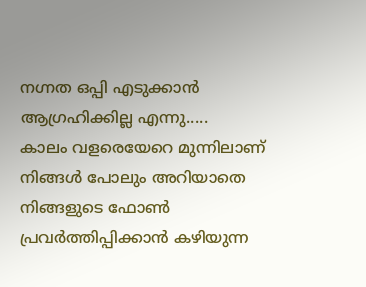നഗ്നത ഒപ്പി എടുക്കാൻ ആഗ്രഹിക്കില്ല എന്നു.....
കാലം വളരെയേറെ മുന്നിലാണ്
നിങ്ങൾ പോലും അറിയാതെ നിങ്ങളുടെ ഫോൺ പ്രവർത്തിപ്പിക്കാൻ കഴിയുന്ന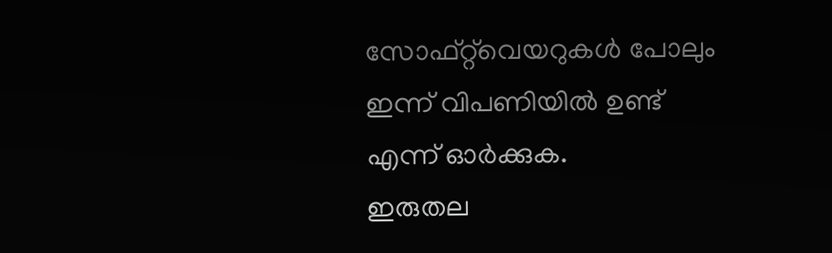സോഫ്റ്റ്‌വെയറുകൾ പോലും ഇന്ന് വിപണിയിൽ ഉണ്ട് എന്ന് ഓർക്കുക.
ഇരുതല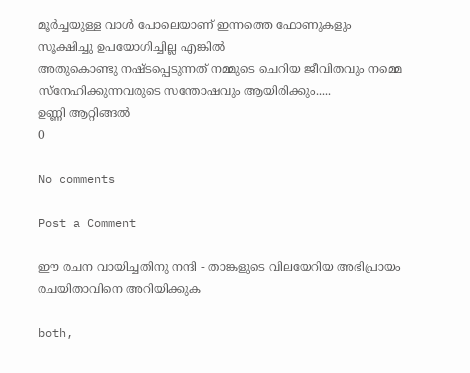മൂർച്ചയുള്ള വാൾ പോലെയാണ് ഇന്നത്തെ ഫോണുകളും
സൂക്ഷിച്ചു ഉപയോഗിച്ചില്ല എങ്കിൽ
അതുകൊണ്ടു നഷ്ടപ്പെടുന്നത് നമ്മുടെ ചെറിയ ജീവിതവും നമ്മെ സ്നേഹിക്കുന്നവരുടെ സന്തോഷവും ആയിരിക്കും.....
ഉണ്ണി ആറ്റിങ്ങൽ
0

No comments

Post a Comment

ഈ രചന വായിച്ചതിനു നന്ദി - താങ്കളുടെ വിലയേറിയ അഭിപ്രായം രചയിതാവിനെ അറിയിക്കുക

both,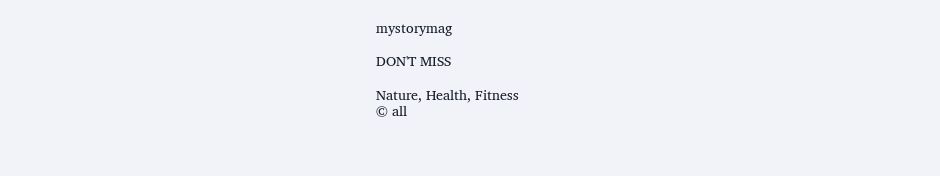mystorymag

DON'T MISS

Nature, Health, Fitness
© all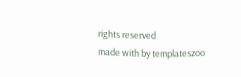rights reserved
made with by templateszoo